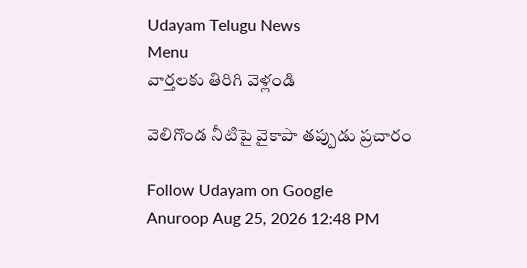Udayam Telugu News
Menu
వార్తలకు తిరిగి వెళ్లండి

వెలిగొండ నీటిపై వైకాపా తప్పుడు ప్రచారం

Follow Udayam on Google
Anuroop Aug 25, 2026 12:48 PM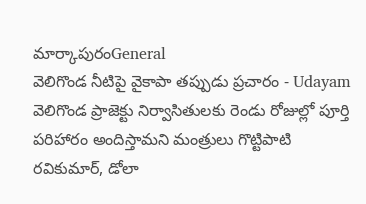మార్కాపురంGeneral
వెలిగొండ నీటిపై వైకాపా తప్పుడు ప్రచారం - Udayam
వెలిగొండ ప్రాజెక్టు నిర్వాసితులకు రెండు రోజుల్లో పూర్తి పరిహారం అందిస్తామని మంత్రులు గొట్టిపాటి రవికుమార్, డోలా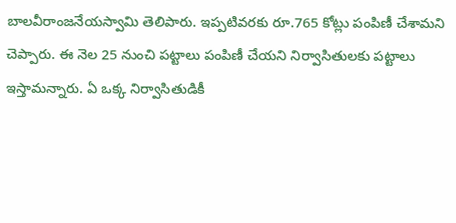బాలవీరాంజనేయస్వామి తెలిపారు. ఇప్పటివరకు రూ.765 కోట్లు పంపిణీ చేశామని చెప్పారు. ఈ నెల 25 నుంచి పట్టాలు పంపిణీ చేయని నిర్వాసితులకు పట్టాలు ఇస్తామన్నారు. ఏ ఒక్క నిర్వాసితుడికీ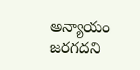అన్యాయం జరగదని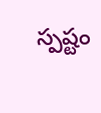స్పష్టం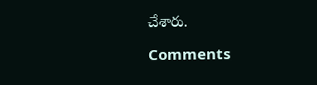చేశారు.

Comments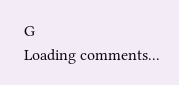G
Loading comments...